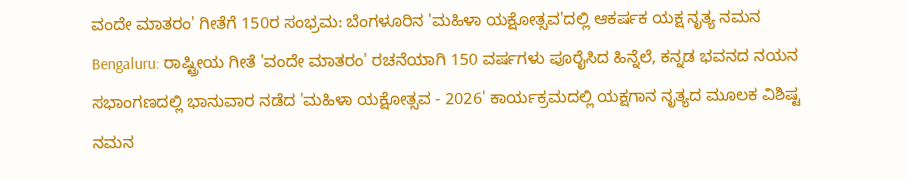ವಂದೇ ಮಾತರಂ' ಗೀತೆಗೆ 150ರ ಸಂಭ್ರಮ: ಬೆಂಗಳೂರಿನ 'ಮಹಿಳಾ ಯಕ್ಷೋತ್ಸವ'ದಲ್ಲಿ ಆಕರ್ಷಕ ಯಕ್ಷ ನೃತ್ಯ ನಮನ
Bengaluru: ರಾಷ್ಟ್ರೀಯ ಗೀತೆ 'ವಂದೇ ಮಾತರಂ' ರಚನೆಯಾಗಿ 150 ವರ್ಷಗಳು ಪೂರೈಸಿದ ಹಿನ್ನೆಲೆ, ಕನ್ನಡ ಭವನದ ನಯನ ಸಭಾಂಗಣದಲ್ಲಿ ಭಾನುವಾರ ನಡೆದ 'ಮಹಿಳಾ ಯಕ್ಷೋತ್ಸವ - 2026' ಕಾರ್ಯಕ್ರಮದಲ್ಲಿ ಯಕ್ಷಗಾನ ನೃತ್ಯದ ಮೂಲಕ ವಿಶಿಷ್ಟ ನಮನ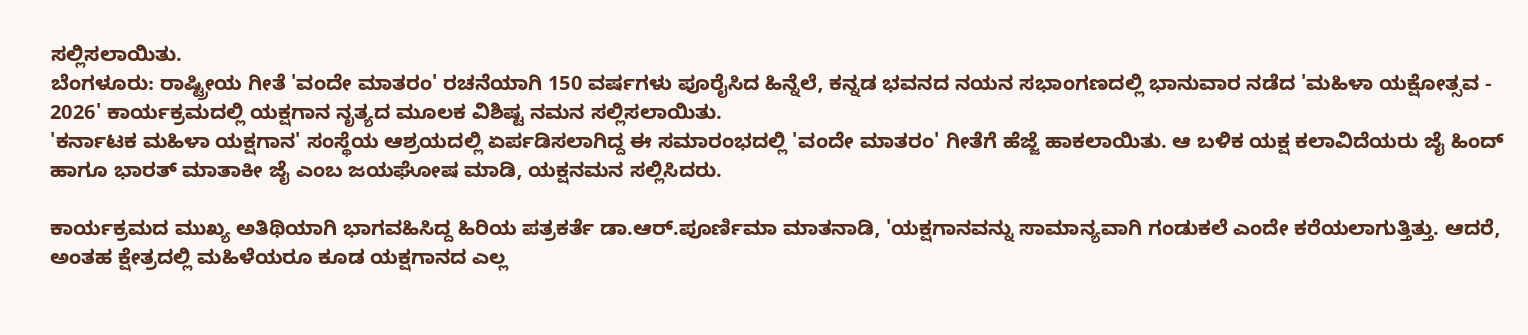ಸಲ್ಲಿಸಲಾಯಿತು.
ಬೆಂಗಳೂರು: ರಾಷ್ಟ್ರೀಯ ಗೀತೆ 'ವಂದೇ ಮಾತರಂ' ರಚನೆಯಾಗಿ 150 ವರ್ಷಗಳು ಪೂರೈಸಿದ ಹಿನ್ನೆಲೆ, ಕನ್ನಡ ಭವನದ ನಯನ ಸಭಾಂಗಣದಲ್ಲಿ ಭಾನುವಾರ ನಡೆದ 'ಮಹಿಳಾ ಯಕ್ಷೋತ್ಸವ - 2026' ಕಾರ್ಯಕ್ರಮದಲ್ಲಿ ಯಕ್ಷಗಾನ ನೃತ್ಯದ ಮೂಲಕ ವಿಶಿಷ್ಟ ನಮನ ಸಲ್ಲಿಸಲಾಯಿತು.
'ಕರ್ನಾಟಕ ಮಹಿಳಾ ಯಕ್ಷಗಾನ' ಸಂಸ್ಥೆಯ ಆಶ್ರಯದಲ್ಲಿ ಏರ್ಪಡಿಸಲಾಗಿದ್ದ ಈ ಸಮಾರಂಭದಲ್ಲಿ 'ವಂದೇ ಮಾತರಂ' ಗೀತೆಗೆ ಹೆಜ್ಜೆ ಹಾಕಲಾಯಿತು. ಆ ಬಳಿಕ ಯಕ್ಷ ಕಲಾವಿದೆಯರು ಜೈ ಹಿಂದ್ ಹಾಗೂ ಭಾರತ್ ಮಾತಾಕೀ ಜೈ ಎಂಬ ಜಯಘೋಷ ಮಾಡಿ, ಯಕ್ಷನಮನ ಸಲ್ಲಿಸಿದರು.

ಕಾರ್ಯಕ್ರಮದ ಮುಖ್ಯ ಅತಿಥಿಯಾಗಿ ಭಾಗವಹಿಸಿದ್ದ ಹಿರಿಯ ಪತ್ರಕರ್ತೆ ಡಾ.ಆರ್.ಪೂರ್ಣಿಮಾ ಮಾತನಾಡಿ, 'ಯಕ್ಷಗಾನವನ್ನು ಸಾಮಾನ್ಯವಾಗಿ ಗಂಡುಕಲೆ ಎಂದೇ ಕರೆಯಲಾಗುತ್ತಿತ್ತು. ಆದರೆ, ಅಂತಹ ಕ್ಷೇತ್ರದಲ್ಲಿ ಮಹಿಳೆಯರೂ ಕೂಡ ಯಕ್ಷಗಾನದ ಎಲ್ಲ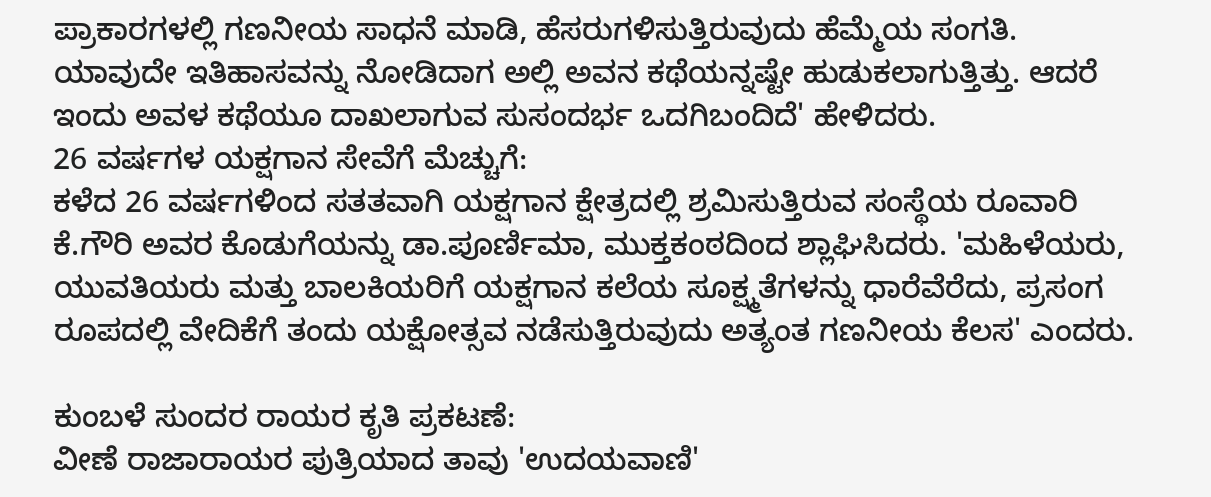ಪ್ರಾಕಾರಗಳಲ್ಲಿ ಗಣನೀಯ ಸಾಧನೆ ಮಾಡಿ, ಹೆಸರುಗಳಿಸುತ್ತಿರುವುದು ಹೆಮ್ಮೆಯ ಸಂಗತಿ. ಯಾವುದೇ ಇತಿಹಾಸವನ್ನು ನೋಡಿದಾಗ ಅಲ್ಲಿ ಅವನ ಕಥೆಯನ್ನಷ್ಟೇ ಹುಡುಕಲಾಗುತ್ತಿತ್ತು. ಆದರೆ ಇಂದು ಅವಳ ಕಥೆಯೂ ದಾಖಲಾಗುವ ಸುಸಂದರ್ಭ ಒದಗಿಬಂದಿದೆ' ಹೇಳಿದರು.
26 ವರ್ಷಗಳ ಯಕ್ಷಗಾನ ಸೇವೆಗೆ ಮೆಚ್ಚುಗೆ:
ಕಳೆದ 26 ವರ್ಷಗಳಿಂದ ಸತತವಾಗಿ ಯಕ್ಷಗಾನ ಕ್ಷೇತ್ರದಲ್ಲಿ ಶ್ರಮಿಸುತ್ತಿರುವ ಸಂಸ್ಥೆಯ ರೂವಾರಿ ಕೆ.ಗೌರಿ ಅವರ ಕೊಡುಗೆಯನ್ನು ಡಾ.ಪೂರ್ಣಿಮಾ, ಮುಕ್ತಕಂಠದಿಂದ ಶ್ಲಾಘಿಸಿದರು. 'ಮಹಿಳೆಯರು, ಯುವತಿಯರು ಮತ್ತು ಬಾಲಕಿಯರಿಗೆ ಯಕ್ಷಗಾನ ಕಲೆಯ ಸೂಕ್ಷ್ಮತೆಗಳನ್ನು ಧಾರೆವೆರೆದು, ಪ್ರಸಂಗ ರೂಪದಲ್ಲಿ ವೇದಿಕೆಗೆ ತಂದು ಯಕ್ಷೋತ್ಸವ ನಡೆಸುತ್ತಿರುವುದು ಅತ್ಯಂತ ಗಣನೀಯ ಕೆಲಸ' ಎಂದರು.

ಕುಂಬಳೆ ಸುಂದರ ರಾಯರ ಕೃತಿ ಪ್ರಕಟಣೆ:
ವೀಣೆ ರಾಜಾರಾಯರ ಪುತ್ರಿಯಾದ ತಾವು 'ಉದಯವಾಣಿ'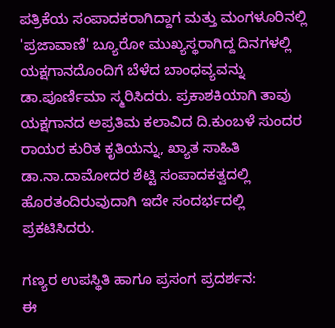ಪತ್ರಿಕೆಯ ಸಂಪಾದಕರಾಗಿದ್ದಾಗ ಮತ್ತು ಮಂಗಳೂರಿನಲ್ಲಿ 'ಪ್ರಜಾವಾಣಿ' ಬ್ಯೂರೋ ಮುಖ್ಯಸ್ಥರಾಗಿದ್ದ ದಿನಗಳಲ್ಲಿ ಯಕ್ಷಗಾನದೊಂದಿಗೆ ಬೆಳೆದ ಬಾಂಧವ್ಯವನ್ನು ಡಾ.ಪೂರ್ಣಿಮಾ ಸ್ಮರಿಸಿದರು. ಪ್ರಕಾಶಕಿಯಾಗಿ ತಾವು ಯಕ್ಷಗಾನದ ಅಪ್ರತಿಮ ಕಲಾವಿದ ದಿ.ಕುಂಬಳೆ ಸುಂದರ ರಾಯರ ಕುರಿತ ಕೃತಿಯನ್ನು, ಖ್ಯಾತ ಸಾಹಿತಿ ಡಾ.ನಾ.ದಾಮೋದರ ಶೆಟ್ಟಿ ಸಂಪಾದಕತ್ವದಲ್ಲಿ ಹೊರತಂದಿರುವುದಾಗಿ ಇದೇ ಸಂದರ್ಭದಲ್ಲಿ ಪ್ರಕಟಿಸಿದರು.

ಗಣ್ಯರ ಉಪಸ್ಥಿತಿ ಹಾಗೂ ಪ್ರಸಂಗ ಪ್ರದರ್ಶನ:
ಈ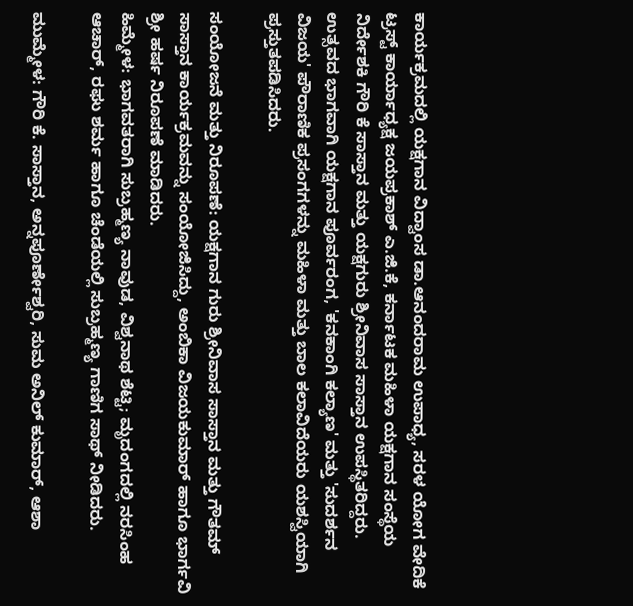ಕಾರ್ಯಕ್ರಮದಲ್ಲಿ ಯಕ್ಷಗಾನ ವಿದ್ವಾಂಸ ಡಾ.ಆನಂದರಾಮ ಉಪಾಧ್ಯ, ಸರಳ ಯೋಗ ವೇದಿಕೆ ಟ್ರಸ್ಟ್ ಕಾರ್ಯಾಧ್ಯಕ್ಷ ಜಯಪ್ರಕಾಶ್ ಎ.ಜಿ.ಕೆ, ಕರ್ನಾಟಕ ಮಹಿಳಾ ಯಕ್ಷಗಾನ ಸಂಸ್ಥೆಯ ನಿರ್ದೇಶಕಿ ಗೌರಿ ಕೆ ಸಾಸ್ತಾನ ಮತ್ತು ಯಕ್ಷಗುರು ಶ್ರೀನಿವಾಸ ಸಾಸ್ತಾನ ಉಪಸ್ಥಿತರಿದ್ದರು.
ಉತ್ಸವದ ಭಾಗವಾಗಿ ಯಕ್ಷಗಾನ ಪೂರ್ವರಂಗ, 'ಕನಕಾಂಗಿ ಕಲ್ಯಾಣ' ಮತ್ತು 'ಸುದರ್ಶನ ವಿಜಯ' ಪೌರಾಣಿಕ ಪ್ರಸಂಗಗಳನ್ನು ಮಹಿಳಾ ಮತ್ತು ಬಾಲ ಕಲಾವಿದೆಯರು ಯಶಸ್ವಿಯಾಗಿ ಪ್ರಸ್ತುತಪಡಿಸಿದರು.

ಸಂಯೋಜನೆ ಮತ್ತು ನಿರೂಪಣೆ: ಯಕ್ಷಗಾನ ಗುರು ಶ್ರೀನಿವಾಸ ಸಾಸ್ತಾನ ಮತ್ತು ಗೌತಮ್ ಸಾಸ್ತಾನ ಕಾರ್ಯಕ್ರಮವನ್ನು ಸಂಯೋಜಿಸಿದ್ದು, ಅಂಬಿಕಾ ವಿಜಯಕುಮಾರ್ ಹಾಗೂ ಭಾರ್ಗವಿ ಶ್ರೀ ಹರ್ಷ ನಿರೂಪಣೆ ಮಾಡಿದರು.
ಹಿಮ್ಮೇಳ: ಭಾಗವತರಾಗಿ ಸುಬ್ರಹ್ಮಣ್ಯ ನಾವುಡ, ವಿಶ್ವನಾಥ ಶೆಟ್ಟಿ; ಮೃದಂಗದಲ್ಲಿ ನರಸಿಂಹ ಆಚಾರ್, ರಘು ಶರ್ಮ ಹಾಗೂ ಚೆಂಡೆಯಲ್ಲಿ ಸುಬ್ರಹ್ಮಣ್ಯ ಗಾಣಿಗ ಸಾಥ್ ನೀಡಿದರು.

ಮುಮ್ಮೇಳ: ಗೌರಿ ಕೆ. ಸಾಸ್ತಾನ, ಅನ್ನಪೂರ್ಣೇಶ್ವರಿ, ಸುಮ ಅನಿಲ್ ಕುಮಾರ್, ಆಶಾ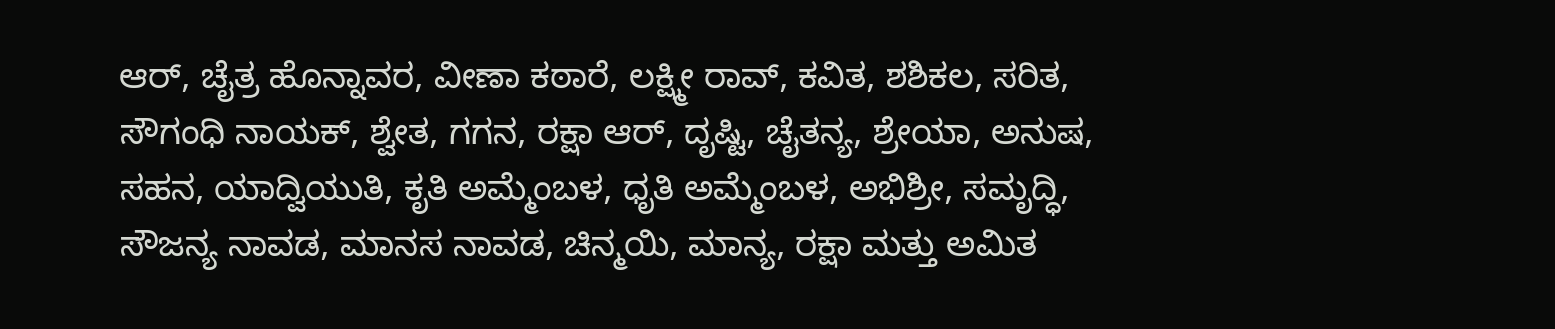ಆರ್, ಚೈತ್ರ ಹೊನ್ನಾವರ, ವೀಣಾ ಕಠಾರೆ, ಲಕ್ಷ್ಮೀ ರಾವ್, ಕವಿತ, ಶಶಿಕಲ, ಸರಿತ, ಸೌಗಂಧಿ ನಾಯಕ್, ಶ್ವೇತ, ಗಗನ, ರಕ್ಷಾ ಆರ್, ದೃಷ್ಟಿ, ಚೈತನ್ಯ, ಶ್ರೇಯಾ, ಅನುಷ, ಸಹನ, ಯಾದ್ವಿಯುತಿ, ಕೃತಿ ಅಮ್ಮೆಂಬಳ, ಧೃತಿ ಅಮ್ಮೆಂಬಳ, ಅಭಿಶ್ರೀ, ಸಮೃದ್ಧಿ, ಸೌಜನ್ಯ ನಾವಡ, ಮಾನಸ ನಾವಡ, ಚಿನ್ಮಯಿ, ಮಾನ್ಯ, ರಕ್ಷಾ ಮತ್ತು ಅಮಿತ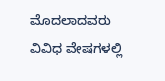ಮೊದಲಾದವರು ವಿವಿಧ ವೇಷಗಳಲ್ಲಿ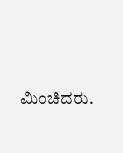ಮಿಂಚಿದರು.